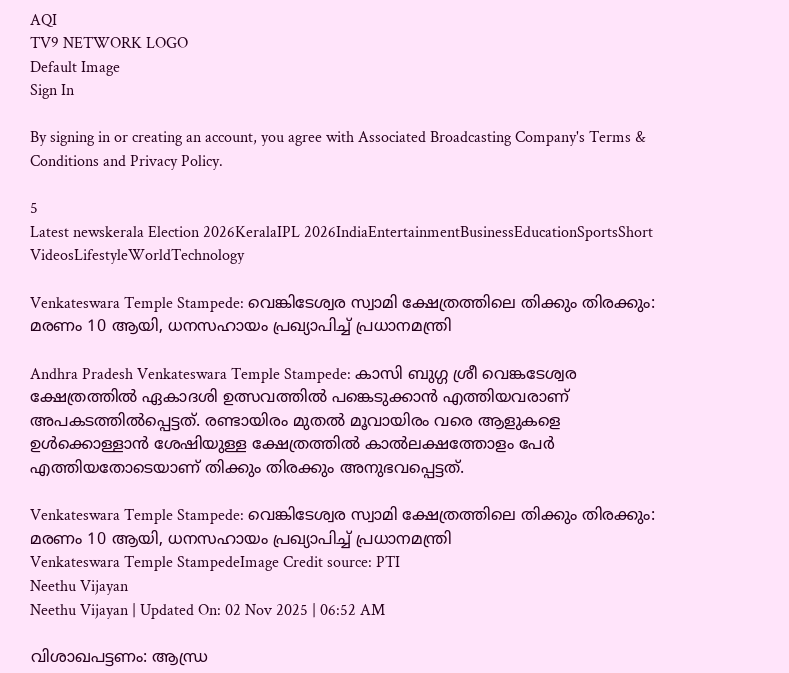AQI
TV9 NETWORK LOGO
Default Image
Sign In

By signing in or creating an account, you agree with Associated Broadcasting Company's Terms & Conditions and Privacy Policy.

5
Latest newskerala Election 2026KeralaIPL 2026IndiaEntertainmentBusinessEducationSportsShort VideosLifestyleWorldTechnology

Venkateswara Temple Stampede: വെങ്കിടേശ്വര സ്വാമി ക്ഷേത്രത്തിലെ തിക്കും തിരക്കും: മരണം 10 ആയി, ധനസഹായം പ്രഖ്യാപിച്ച് പ്രധാനമന്ത്രി

Andhra Pradesh Venkateswara Temple Stampede: കാസി ബുഗ്ഗ ശ്രീ വെങ്കടേശ്വര ക്ഷേത്രത്തിൽ ഏകാദശി ഉത്സവത്തിൽ പങ്കെടുക്കാൻ എത്തിയവരാണ് അപകടത്തിൽപ്പെട്ടത്. രണ്ടായിരം മുതൽ മൂവായിരം വരെ ആളുകളെ ഉൾക്കൊള്ളാൻ ശേഷിയുള്ള ക്ഷേത്രത്തിൽ കാൽലക്ഷത്തോളം പേർ എത്തിയതോടെയാണ് തിക്കും തിരക്കും അനുഭവപ്പെട്ടത്.

Venkateswara Temple Stampede: വെങ്കിടേശ്വര സ്വാമി ക്ഷേത്രത്തിലെ തിക്കും തിരക്കും: മരണം 10 ആയി, ധനസഹായം പ്രഖ്യാപിച്ച് പ്രധാനമന്ത്രി
Venkateswara Temple StampedeImage Credit source: PTI
Neethu Vijayan
Neethu Vijayan | Updated On: 02 Nov 2025 | 06:52 AM

വിശാഖപട്ടണം: ആന്ധ്ര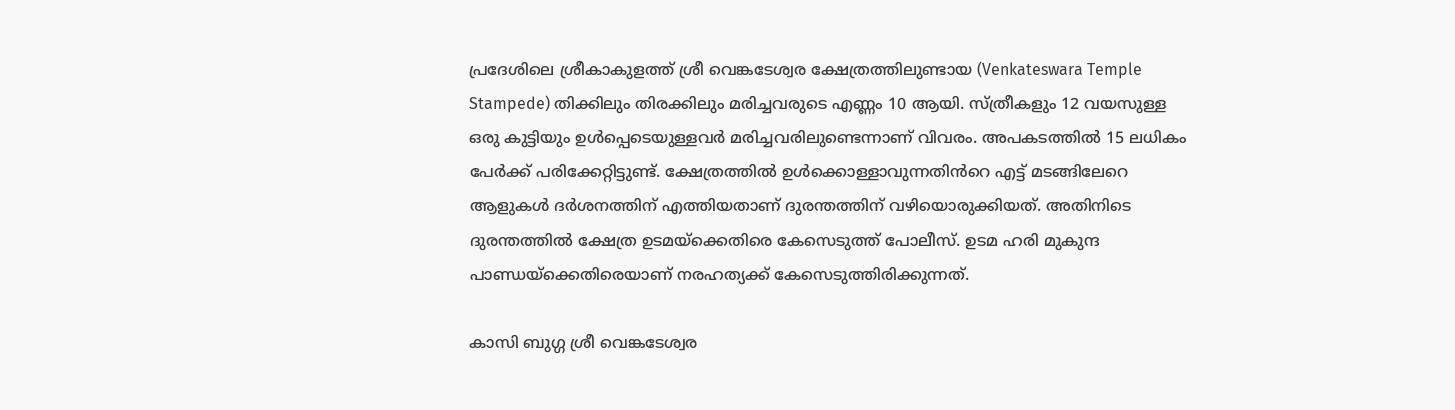പ്രദേശിലെ ശ്രീകാകുളത്ത് ശ്രീ വെങ്കടേശ്വര ക്ഷേത്രത്തിലുണ്ടായ (Venkateswara Temple Stampede) തിക്കിലും തിരക്കിലും മരിച്ചവരുടെ എണ്ണം 10 ആയി. സ്ത്രീകളും 12 വയസുള്ള ഒരു കുട്ടിയും ഉൾപ്പെടെയുള്ളവർ മരിച്ചവരിലുണ്ടെന്നാണ് വിവരം. അപകടത്തിൽ 15 ലധികം പേർക്ക് പരിക്കേറ്റിട്ടുണ്ട്. ക്ഷേത്രത്തിൽ ഉൾക്കൊള്ളാവുന്നതിൻറെ എട്ട് മടങ്ങിലേറെ ആളുകൾ ദർശനത്തിന് എത്തിയതാണ് ദുരന്തത്തിന് വഴിയൊരുക്കിയത്. അതിനിടെ ദുരന്തത്തിൽ ക്ഷേത്ര ഉടമയ്ക്കെതിരെ കേസെടുത്ത് പോലീസ്. ഉടമ ഹരി മുകുന്ദ പാണ്ഡയ്ക്കെതിരെയാണ് നരഹത്യക്ക് കേസെടുത്തിരിക്കുന്നത്.

കാസി ബുഗ്ഗ ശ്രീ വെങ്കടേശ്വര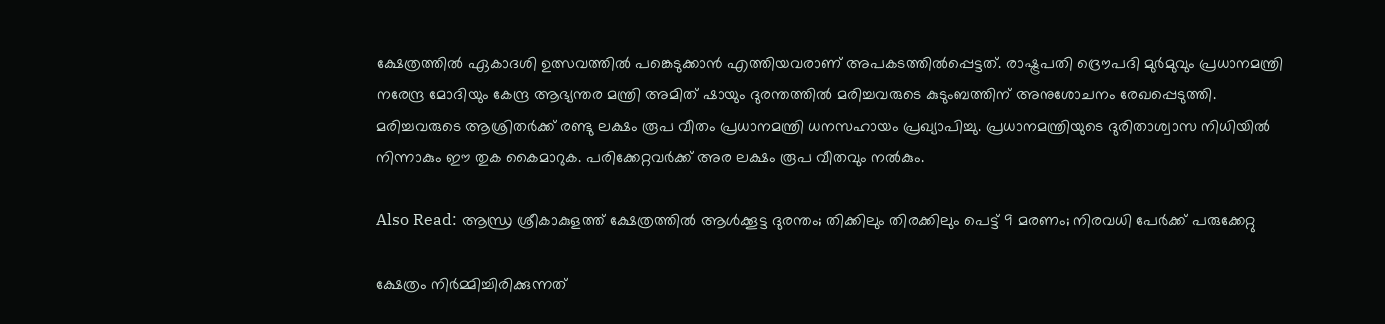ക്ഷേത്രത്തിൽ ഏകാദശി ഉത്സവത്തിൽ പങ്കെടുക്കാൻ എത്തിയവരാണ് അപകടത്തിൽപ്പെട്ടത്. രാഷ്ട്രപതി ദ്രൌപദി മുർമുവും പ്രധാനമന്ത്രി നരേന്ദ്ര മോദിയും കേന്ദ്ര ആഭ്യന്തര മന്ത്രി അമിത് ഷായും ദുരന്തത്തിൽ മരിച്ചവരുടെ കുടുംബത്തിന് അനുശോചനം രേഖപ്പെടുത്തി. മരിച്ചവരുടെ ആശ്രിതർക്ക് രണ്ടു ലക്ഷം രൂപ വീതം പ്രധാനമന്ത്രി ധനസഹായം പ്രഖ്യാപിച്ചു. പ്രധാനമന്ത്രിയുടെ ദുരിതാശ്വാസ നിധിയിൽ നിന്നാകും ഈ തുക കൈമാറുക. പരിക്കേറ്റവർക്ക് അര ലക്ഷം രൂപ വീതവും നൽകും.

Also Read: ആന്ധ്ര ശ്രീകാകുളത്ത് ക്ഷേത്രത്തിൽ ആൾക്കൂട്ട ദുരന്തം; തിക്കിലും തിരക്കിലും പെട്ട് 9 മരണം; നിരവധി പേർക്ക് പരുക്കേറ്റു

ക്ഷേത്രം നിർമ്മിച്ചിരിക്കുന്നത്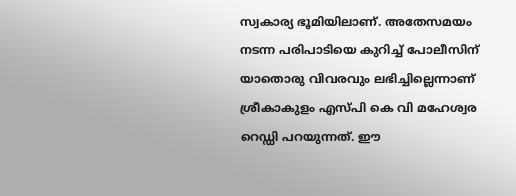സ്വകാര്യ ഭൂമിയിലാണ്. അതേസമയം നടന്ന പരിപാടിയെ കുറിച്ച് പോലീസിന് യാതൊരു വിവരവും ലഭിച്ചില്ലെന്നാണ് ശ്രീകാകുളം എസ്പി കെ വി മഹേശ്വര റെഡ്ഡി പറയുന്നത്. ഈ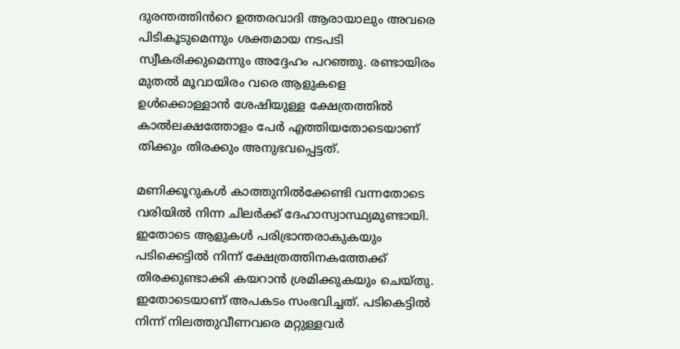ദുരന്തത്തിൻറെ ഉത്തരവാദി ആരായാലും അവരെ പിടികൂടുമെന്നും ശക്തമായ നടപടി സ്വീകരിക്കുമെന്നും അദ്ദേഹം പറഞ്ഞു. രണ്ടായിരം മുതൽ മൂവായിരം വരെ ആളുകളെ ഉൾക്കൊള്ളാൻ ശേഷിയുള്ള ക്ഷേത്രത്തിൽ കാൽലക്ഷത്തോളം പേർ എത്തിയതോടെയാണ് തിക്കും തിരക്കും അനുഭവപ്പെട്ടത്.

മണിക്കൂറുകൾ കാത്തുനിൽക്കേണ്ടി വന്നതോടെ വരിയിൽ നിന്ന ചിലർക്ക് ദേഹാസ്വാസ്ഥ്യമുണ്ടായി. ഇതോടെ ആളുകൾ പരിഭ്രാന്തരാകുകയും പടിക്കെട്ടിൽ നിന്ന് ക്ഷേത്രത്തിനകത്തേക്ക് തിരക്കുണ്ടാക്കി കയറാൻ ശ്രമിക്കുകയും ചെയ്തു. ഇതോടെയാണ് അപകടം സംഭവിച്ചത്. പടികെട്ടിൽ നിന്ന് നിലത്തുവീണവരെ മറ്റുള്ളവർ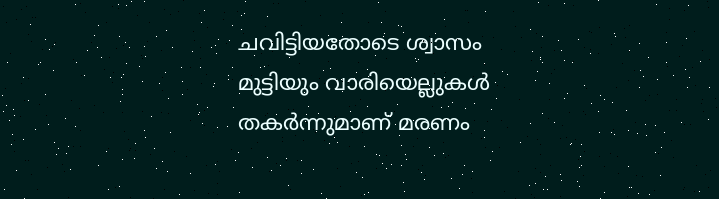ചവിട്ടിയതോടെ ശ്വാസം മുട്ടിയും വാരിയെല്ലുകൾ തകർന്നുമാണ് മരണം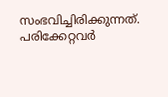സംഭവിച്ചിരിക്കുന്നത്. പരിക്കേറ്റവർ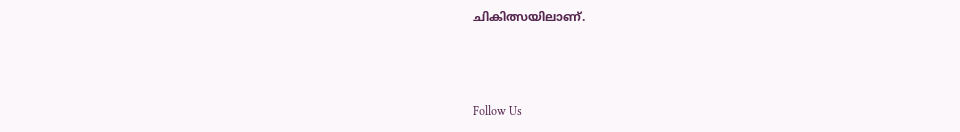ചികിത്സയിലാണ്.



Follow Us